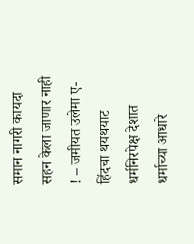समान नागरी कायदा सहन केला जाणार नाही ! – जमीयत उलेमा ए-हिंदचा थयथयाट
धर्मनिरपेक्ष देशात धर्माच्या आधारे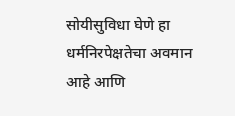सोयीसुविधा घेणे हा धर्मनिरपेक्षतेचा अवमान आहे आणि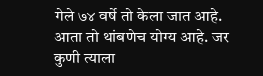गेले ७४ वर्षे तो केला जात आहे. आता तो थांबणेच योग्य आहे. जर कुणी त्याला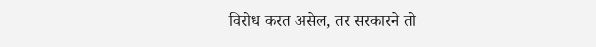विरोध करत असेल, तर सरकारने तो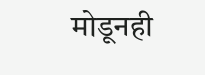मोडूनही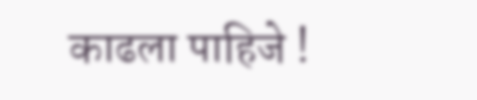काढला पाहिजे !